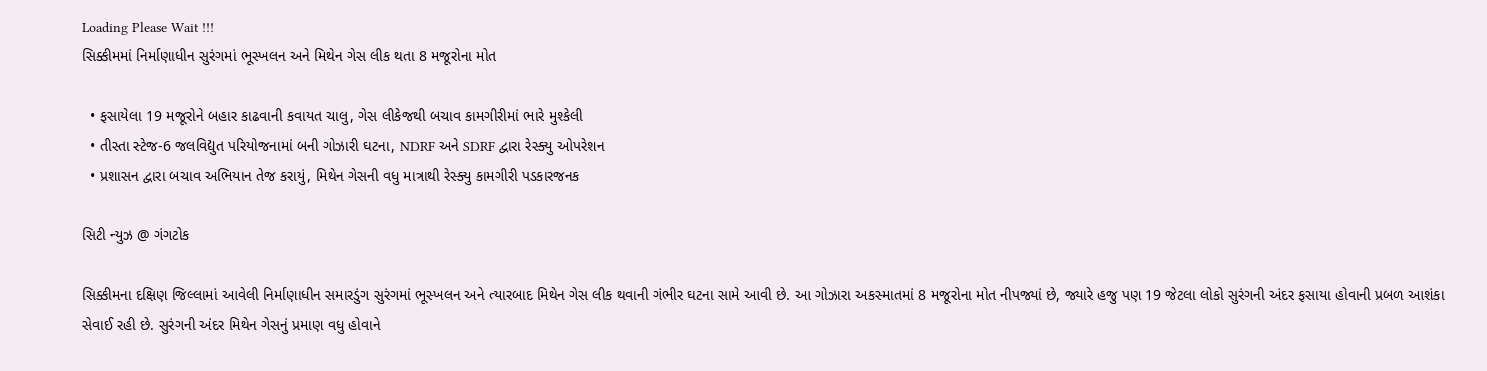Loading Please Wait !!!
સિક્કીમમાં નિર્માણાધીન સુરંગમાં ભૂસ્ખલન અને મિથેન ગેસ લીક થતા 8 મજૂરોના મોત

  • ફસાયેલા 19 મજૂરોને બહાર કાઢવાની કવાયત ચાલુ, ગેસ લીકેજથી બચાવ કામગીરીમાં ભારે મુશ્કેલી
  • તીસ્તા સ્ટેજ-6 જલવિદ્યુત પરિયોજનામાં બની ગોઝારી ઘટના, NDRF અને SDRF દ્વારા રેસ્ક્યુ ઓપરેશન
  • પ્રશાસન દ્વારા બચાવ અભિયાન તેજ કરાયું, મિથેન ગેસની વધુ માત્રાથી રેસ્ક્યુ કામગીરી પડકારજનક

સિટી ન્યુઝ @ ગંગટોક

સિક્કીમના દક્ષિણ જિલ્લામાં આવેલી નિર્માણાધીન સમારડુંગ સુરંગમાં ભૂસ્ખલન અને ત્યારબાદ મિથેન ગેસ લીક થવાની ગંભીર ઘટના સામે આવી છે. આ ગોઝારા અકસ્માતમાં 8 મજૂરોના મોત નીપજ્યાં છે, જ્યારે હજુ પણ 19 જેટલા લોકો સુરંગની અંદર ફસાયા હોવાની પ્રબળ આશંકા સેવાઈ રહી છે. સુરંગની અંદર મિથેન ગેસનું પ્રમાણ વધુ હોવાને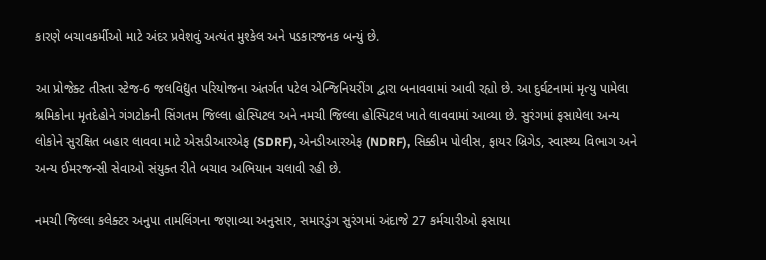કારણે બચાવકર્મીઓ માટે અંદર પ્રવેશવું અત્યંત મુશ્કેલ અને પડકારજનક બન્યું છે.

આ પ્રોજેક્ટ તીસ્તા સ્ટેજ-6 જલવિદ્યુત પરિયોજના અંતર્ગત પટેલ એન્જિનિયરીંગ દ્વારા બનાવવામાં આવી રહ્યો છે. આ દુર્ઘટનામાં મૃત્યુ પામેલા શ્રમિકોના મૃતદેહોને ગંગટોકની સિંગતમ જિલ્લા હોસ્પિટલ અને નમચી જિલ્લા હોસ્પિટલ ખાતે લાવવામાં આવ્યા છે. સુરંગમાં ફસાયેલા અન્ય લોકોને સુરક્ષિત બહાર લાવવા માટે એસડીઆરએફ (SDRF), એનડીઆરએફ (NDRF), સિક્કીમ પોલીસ, ફાયર બ્રિગેડ, સ્વાસ્થ્ય વિભાગ અને અન્ય ઈમરજન્સી સેવાઓ સંયુક્ત રીતે બચાવ અભિયાન ચલાવી રહી છે.

નમચી જિલ્લા કલેક્ટર અનુપા તામલિંગના જણાવ્યા અનુસાર, સમારડુંગ સુરંગમાં અંદાજે 27 કર્મચારીઓ ફસાયા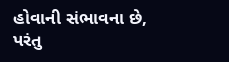હોવાની સંભાવના છે, પરંતુ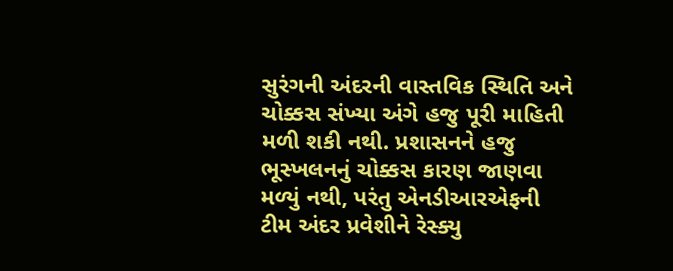સુરંગની અંદરની વાસ્તવિક સ્થિતિ અને ચોક્કસ સંખ્યા અંગે હજુ પૂરી માહિતી મળી શકી નથી. પ્રશાસનને હજુ ભૂસ્ખલનનું ચોક્કસ કારણ જાણવા મળ્યું નથી, પરંતુ એનડીઆરએફની ટીમ અંદર પ્રવેશીને રેસ્ક્યુ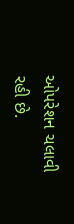ઓપરેશન ચલાવી રહી છે.